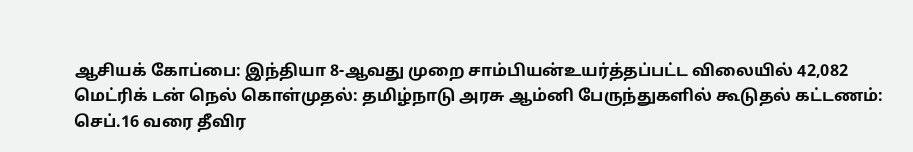ஆசியக் கோப்பை: இந்தியா 8-ஆவது முறை சாம்பியன்உயர்த்தப்பட்ட விலையில் 42,082 மெட்ரிக் டன் நெல் கொள்முதல்: தமிழ்நாடு அரசு ஆம்னி பேருந்துகளில் கூடுதல் கட்டணம்: செப்.16 வரை தீவிர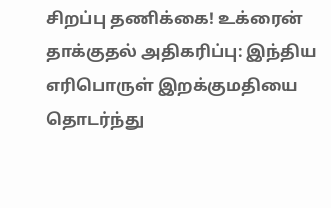சிறப்பு தணிக்கை! உக்ரைன் தாக்குதல் அதிகரிப்பு: இந்திய எரிபொருள் இறக்குமதியை தொடர்ந்து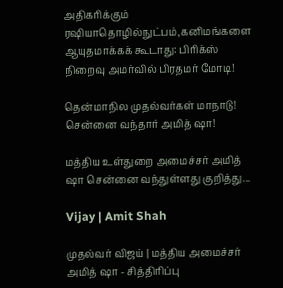அதிகரிக்கும் ரஷியாதொழில்நுட்பம்,கனிமங்களை ஆயுதமாக்கக் கூடாது: பிரிக்ஸ் நிறைவு அமர்வில் பிரதமர் மோடி!

தென்மாநில முதல்வர்கள் மாநாடு! சென்னை வந்தார் அமித் ஷா!

மத்திய உள்துறை அமைச்சர் அமித் ஷா சென்னை வந்துள்ளது குறித்து...

Vijay | Amit Shah

முதல்வர் விஜய் | மத்திய அமைச்சர் அமித் ஷா - சித்திரிப்பு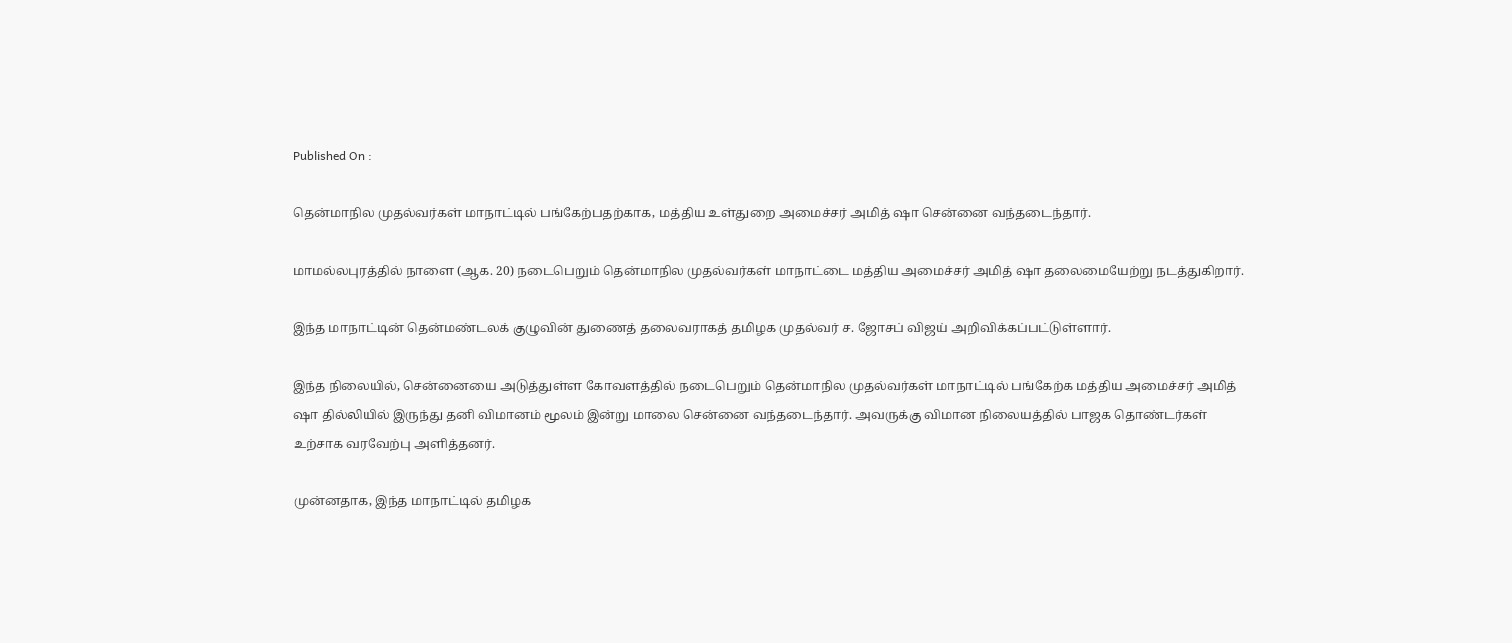Published On :

தென்மாநில முதல்வர்கள் மாநாட்டில் பங்கேற்பதற்காக, மத்திய உள்துறை அமைச்சர் அமித் ஷா சென்னை வந்தடைந்தார்.

மாமல்லபுரத்தில் நாளை (ஆக. 20) நடைபெறும் தென்மாநில முதல்வர்கள் மாநாட்டை மத்திய அமைச்சர் அமித் ஷா தலைமையேற்று நடத்துகிறார்.

இந்த மாநாட்டின் தென்மண்டலக் குழுவின் துணைத் தலைவராகத் தமிழக முதல்வர் ச. ஜோசப் விஜய் அறிவிக்கப்பட்டுள்ளார்.

இந்த நிலையில், சென்னையை அடுத்துள்ள கோவளத்தில் நடைபெறும் தென்மாநில முதல்வர்கள் மாநாட்டில் பங்கேற்க மத்திய அமைச்சர் அமித் ஷா தில்லியில் இருந்து தனி விமானம் மூலம் இன்று மாலை சென்னை வந்தடைந்தார். அவருக்கு விமான நிலையத்தில் பாஜக தொண்டர்கள் உற்சாக வரவேற்பு அளித்தனர்.

முன்னதாக, இந்த மாநாட்டில் தமிழக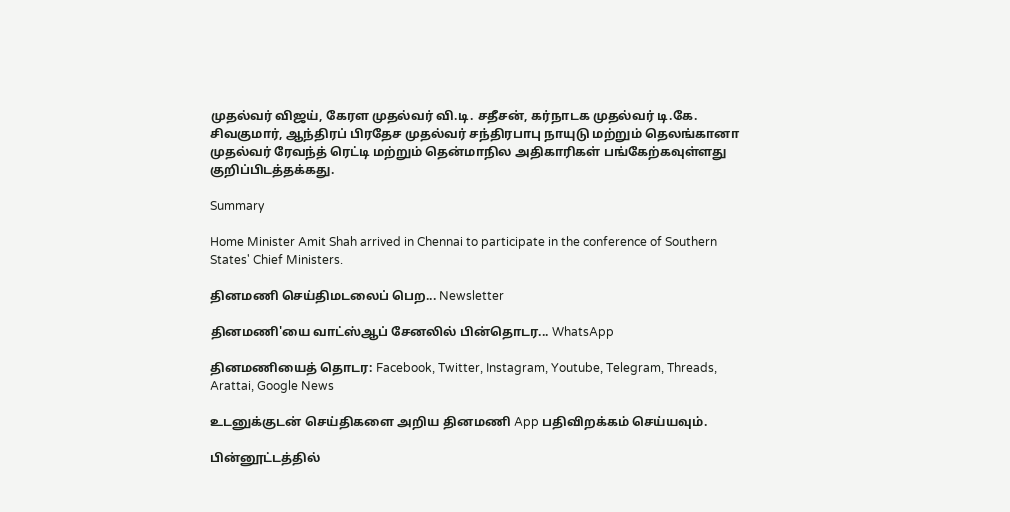முதல்வர் விஜய், கேரள முதல்வர் வி.டி. சதீசன், கர்நாடக முதல்வர் டி.கே. சிவகுமார், ஆந்திரப் பிரதேச முதல்வர் சந்திரபாபு நாயுடு மற்றும் தெலங்கானா முதல்வர் ரேவந்த் ரெட்டி மற்றும் தென்மாநில அதிகாரிகள் பங்கேற்கவுள்ளது குறிப்பிடத்தக்கது.

Summary

Home Minister Amit Shah arrived in Chennai to participate in the conference of Southern States' Chief Ministers.

தினமணி செய்திமடலைப் பெற... Newsletter

தினமணி'யை வாட்ஸ்ஆப் சேனலில் பின்தொடர... WhatsApp

தினமணியைத் தொடர: Facebook, Twitter, Instagram, Youtube, Telegram, Threads, Arattai, Google News

உடனுக்குடன் செய்திகளை அறிய தினமணி App பதிவிறக்கம் செய்யவும்.

பின்னூட்டத்தில்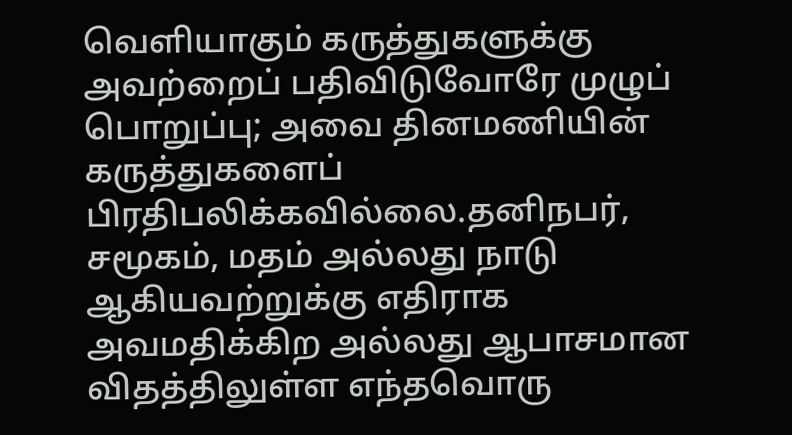வெளியாகும் கருத்துகளுக்கு அவற்றைப் பதிவிடுவோரே முழுப் பொறுப்பு; அவை தினமணியின் கருத்துகளைப் பிரதிபலிக்கவில்லை.தனிநபர், சமூகம், மதம் அல்லது நாடு ஆகியவற்றுக்கு எதிராக அவமதிக்கிற அல்லது ஆபாசமான விதத்திலுள்ள எந்தவொரு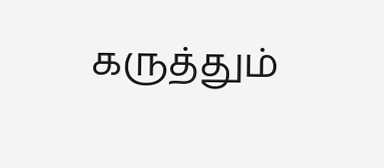கருத்தும்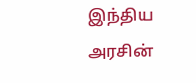இந்திய அரசின்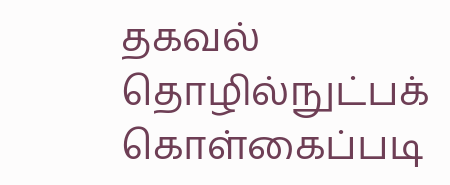தகவல் தொழில்நுட்பக் கொள்கைப்படி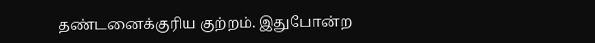தண்டனைக்குரிய குற்றம். இதுபோன்ற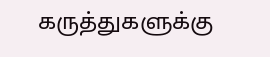கருத்துகளுக்கு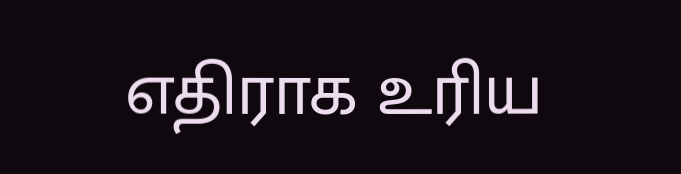எதிராக உரிய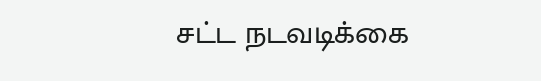சட்ட நடவடிக்கை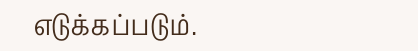எடுக்கப்படும்.